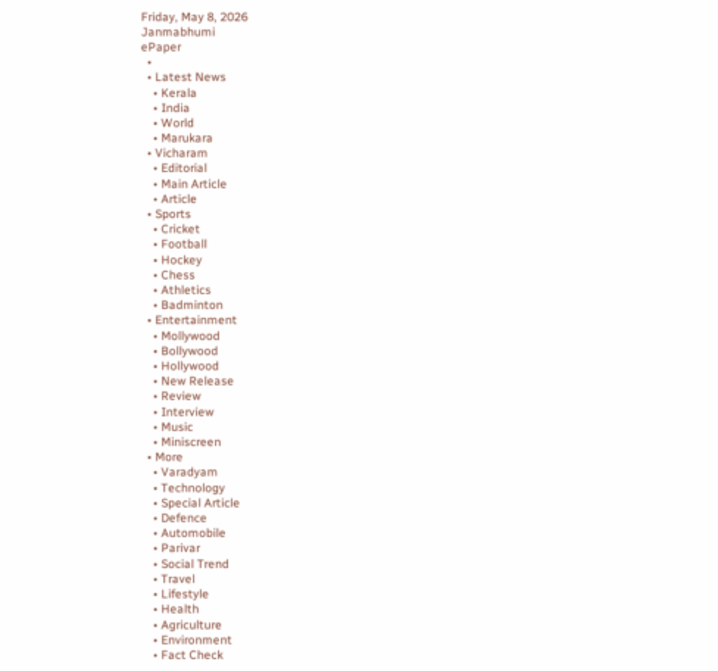Friday, May 8, 2026
Janmabhumi
ePaper
  •
  • Latest News
    • Kerala
    • India
    • World
    • Marukara
  • Vicharam
    • Editorial
    • Main Article
    • Article
  • Sports
    • Cricket
    • Football
    • Hockey
    • Chess
    • Athletics
    • Badminton
  • Entertainment
    • Mollywood
    • Bollywood
    • Hollywood
    • New Release
    • Review
    • Interview
    • Music
    • Miniscreen
  • More
    • Varadyam
    • Technology
    • Special Article
    • Defence
    • Automobile
    • Parivar
    • Social Trend
    • Travel
    • Lifestyle
    • Health
    • Agriculture
    • Environment
    • Fact Check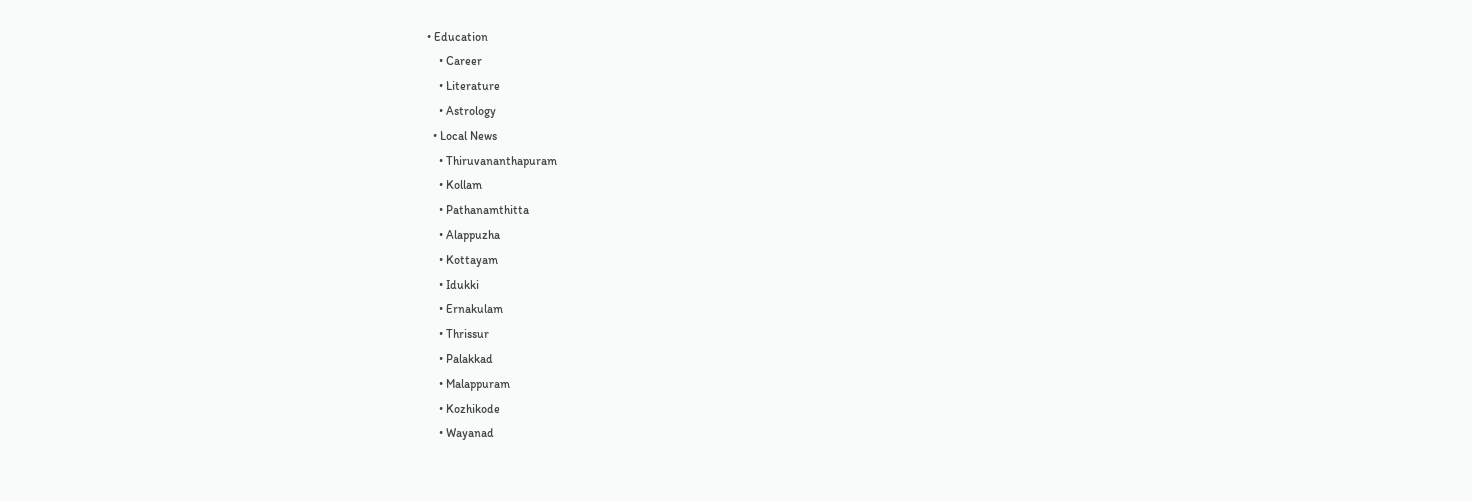• Education
    • Career
    • Literature
    • Astrology
  • Local News
    • Thiruvananthapuram
    • Kollam
    • Pathanamthitta
    • Alappuzha
    • Kottayam
    • Idukki
    • Ernakulam
    • Thrissur
    • Palakkad
    • Malappuram
    • Kozhikode
    • Wayanad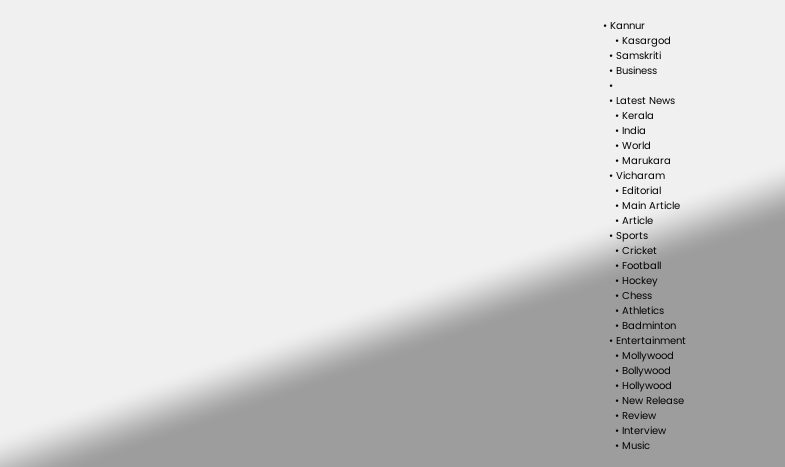• Kannur
    • Kasargod
  • Samskriti
  • Business
  •
  • Latest News
    • Kerala
    • India
    • World
    • Marukara
  • Vicharam
    • Editorial
    • Main Article
    • Article
  • Sports
    • Cricket
    • Football
    • Hockey
    • Chess
    • Athletics
    • Badminton
  • Entertainment
    • Mollywood
    • Bollywood
    • Hollywood
    • New Release
    • Review
    • Interview
    • Music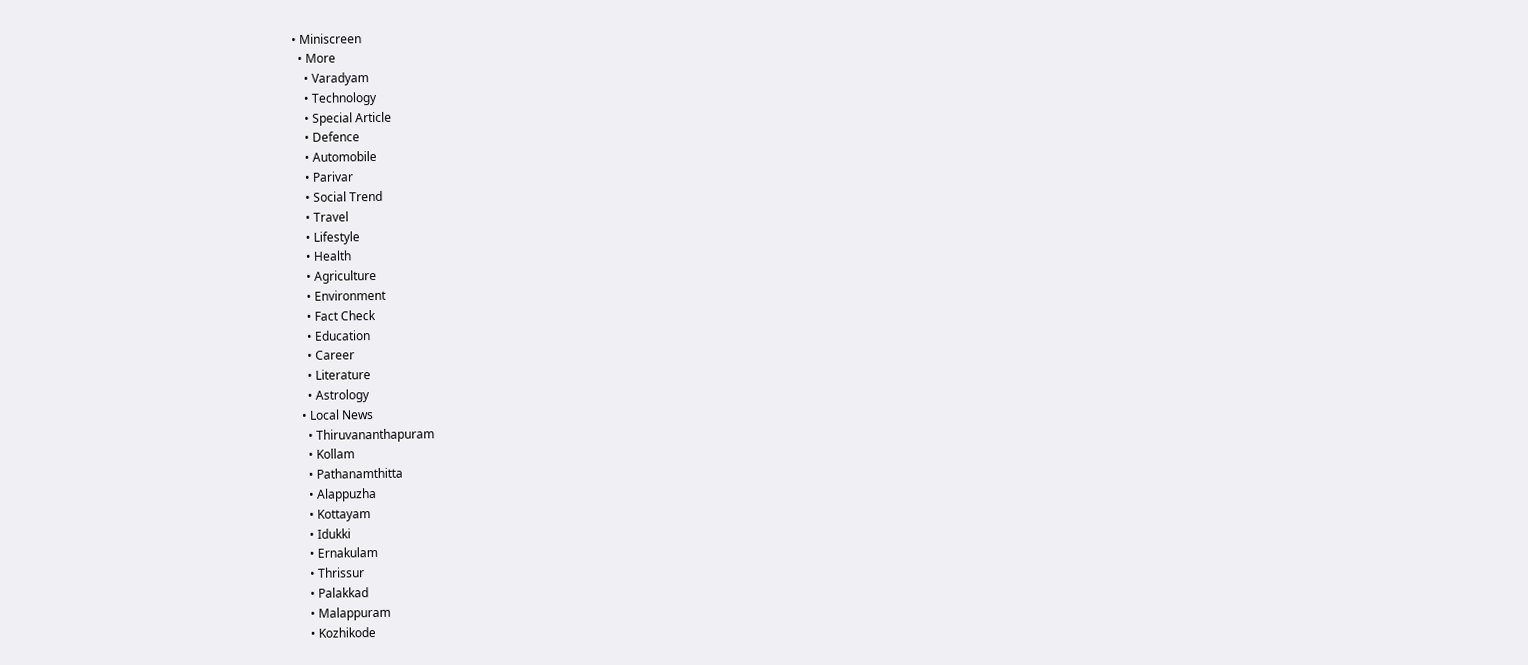• Miniscreen
  • More
    • Varadyam
    • Technology
    • Special Article
    • Defence
    • Automobile
    • Parivar
    • Social Trend
    • Travel
    • Lifestyle
    • Health
    • Agriculture
    • Environment
    • Fact Check
    • Education
    • Career
    • Literature
    • Astrology
  • Local News
    • Thiruvananthapuram
    • Kollam
    • Pathanamthitta
    • Alappuzha
    • Kottayam
    • Idukki
    • Ernakulam
    • Thrissur
    • Palakkad
    • Malappuram
    • Kozhikode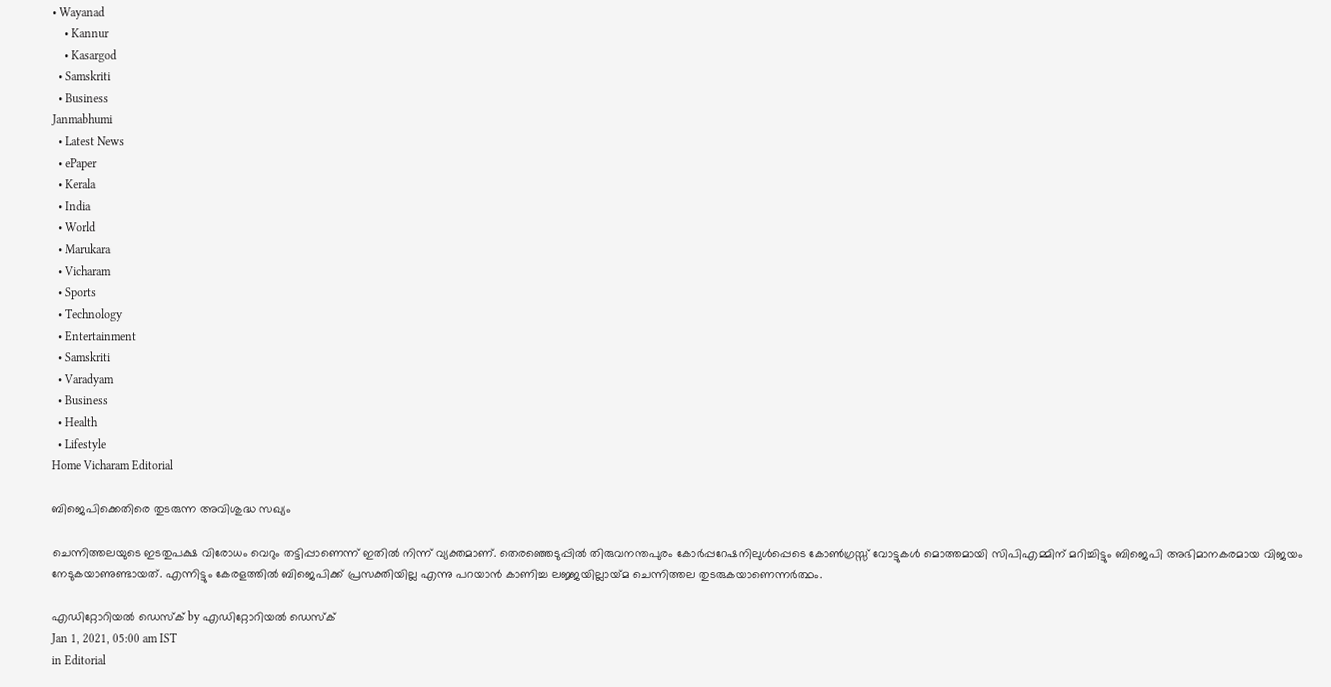• Wayanad
    • Kannur
    • Kasargod
  • Samskriti
  • Business
Janmabhumi
  • Latest News
  • ePaper
  • Kerala
  • India
  • World
  • Marukara
  • Vicharam
  • Sports
  • Technology
  • Entertainment
  • Samskriti
  • Varadyam
  • Business
  • Health
  • Lifestyle
Home Vicharam Editorial

ബിജെപിക്കെതിരെ തുടരുന്ന അവിശുദ്ധ സഖ്യം

ചെന്നിത്തലയുടെ ഇടതുപക്ഷ വിരോധം വെറും തട്ടിപ്പാണെന്ന് ഇതില്‍ നിന്ന് വ്യക്തമാണ്. തെരഞ്ഞെടുപ്പില്‍ തിരുവനന്തപുരം കോര്‍പ്പറേഷനിലുള്‍പ്പെടെ കോണ്‍ഗ്രസ്സ് വോട്ടുകള്‍ മൊത്തമായി സിപിഎമ്മിന് മറിച്ചിട്ടും ബിജെപി അഭിമാനകരമായ വിജയം നേടുകയാണുണ്ടായത്. എന്നിട്ടും കേരളത്തില്‍ ബിജെപിക്ക് പ്രസക്തിയില്ല എന്നു പറയാന്‍ കാണിച്ച ലജ്ജയില്ലായ്‌മ ചെന്നിത്തല തുടരുകയാണെന്നര്‍ത്ഥം.

എഡിറ്റോറിയൽ ഡെസ്ക് by എഡിറ്റോറിയൽ ഡെസ്ക്
Jan 1, 2021, 05:00 am IST
in Editorial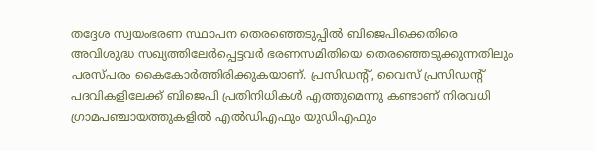തദ്ദേശ സ്വയംഭരണ സ്ഥാപന തെരഞ്ഞെടുപ്പില്‍ ബിജെപിക്കെതിരെ അവിശുദ്ധ സഖ്യത്തിലേര്‍പ്പെട്ടവര്‍ ഭരണസമിതിയെ തെരഞ്ഞെടുക്കുന്നതിലും പരസ്പരം കൈകോര്‍ത്തിരിക്കുകയാണ്. പ്രസിഡന്റ്, വൈസ് പ്രസിഡന്റ് പദവികളിലേക്ക് ബിജെപി പ്രതിനിധികള്‍ എത്തുമെന്നു കണ്ടാണ് നിരവധി ഗ്രാമപഞ്ചായത്തുകളില്‍ എല്‍ഡിഎഫും യുഡിഎഫും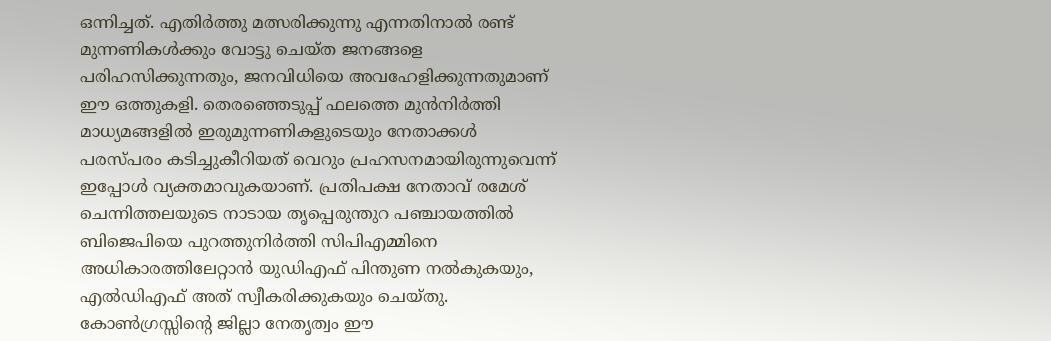ഒന്നിച്ചത്. എതിര്‍ത്തു മത്സരിക്കുന്നു എന്നതിനാല്‍ രണ്ട് മുന്നണികള്‍ക്കും വോട്ടു ചെയ്ത ജനങ്ങളെ പരിഹസിക്കുന്നതും, ജനവിധിയെ അവഹേളിക്കുന്നതുമാണ് ഈ ഒത്തുകളി. തെരഞ്ഞെടുപ്പ് ഫലത്തെ മുന്‍നിര്‍ത്തി  മാധ്യമങ്ങളില്‍ ഇരുമുന്നണികളുടെയും നേതാക്കള്‍ പരസ്പരം കടിച്ചുകീറിയത് വെറും പ്രഹസനമായിരുന്നുവെന്ന് ഇപ്പോള്‍ വ്യക്തമാവുകയാണ്. പ്രതിപക്ഷ നേതാവ് രമേശ് ചെന്നിത്തലയുടെ നാടായ തൃപ്പെരുന്തുറ പഞ്ചായത്തില്‍ ബിജെപിയെ പുറത്തുനിര്‍ത്തി സിപിഎമ്മിനെ അധികാരത്തിലേറ്റാന്‍ യുഡിഎഫ് പിന്തുണ നല്‍കുകയും, എല്‍ഡിഎഫ് അത് സ്വീകരിക്കുകയും ചെയ്തു. കോണ്‍ഗ്രസ്സിന്റെ ജില്ലാ നേതൃത്വം ഈ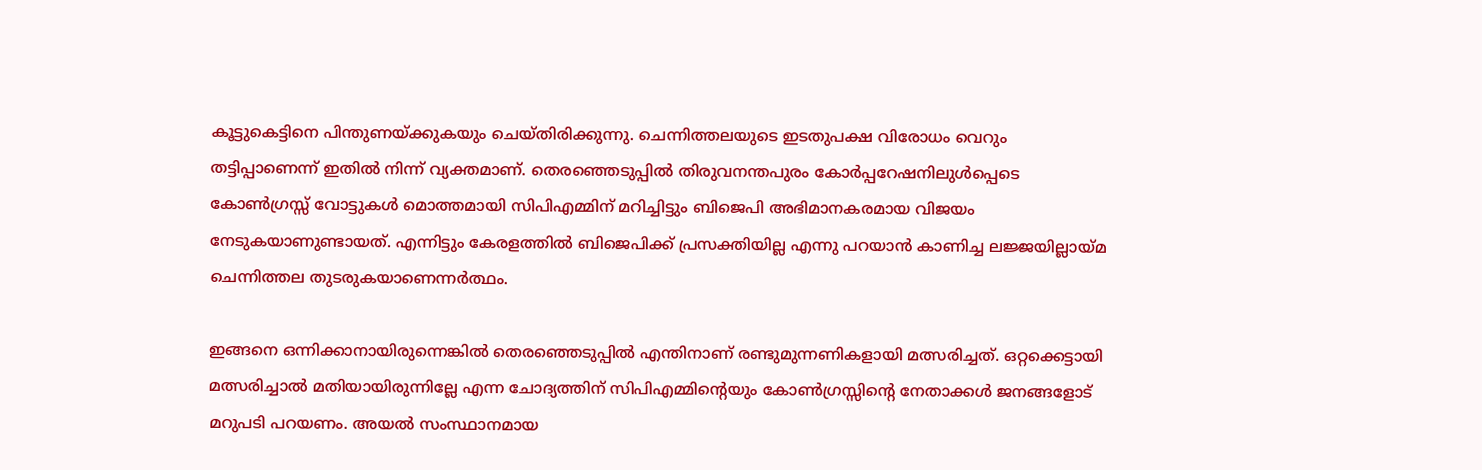കൂട്ടുകെട്ടിനെ പിന്തുണയ്‌ക്കുകയും ചെയ്തിരിക്കുന്നു. ചെന്നിത്തലയുടെ ഇടതുപക്ഷ വിരോധം വെറും തട്ടിപ്പാണെന്ന് ഇതില്‍ നിന്ന് വ്യക്തമാണ്. തെരഞ്ഞെടുപ്പില്‍ തിരുവനന്തപുരം കോര്‍പ്പറേഷനിലുള്‍പ്പെടെ കോണ്‍ഗ്രസ്സ് വോട്ടുകള്‍ മൊത്തമായി സിപിഎമ്മിന് മറിച്ചിട്ടും ബിജെപി അഭിമാനകരമായ വിജയം നേടുകയാണുണ്ടായത്. എന്നിട്ടും കേരളത്തില്‍ ബിജെപിക്ക് പ്രസക്തിയില്ല എന്നു പറയാന്‍ കാണിച്ച ലജ്ജയില്ലായ്‌മ ചെന്നിത്തല തുടരുകയാണെന്നര്‍ത്ഥം.

ഇങ്ങനെ ഒന്നിക്കാനായിരുന്നെങ്കില്‍ തെരഞ്ഞെടുപ്പില്‍ എന്തിനാണ് രണ്ടുമുന്നണികളായി മത്സരിച്ചത്. ഒറ്റക്കെട്ടായി മത്സരിച്ചാല്‍ മതിയായിരുന്നില്ലേ എന്ന ചോദ്യത്തിന് സിപിഎമ്മിന്റെയും കോണ്‍ഗ്രസ്സിന്റെ നേതാക്കള്‍ ജനങ്ങളോട് മറുപടി പറയണം. അയല്‍ സംസ്ഥാനമായ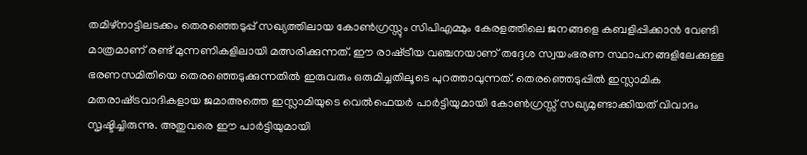തമിഴ്‌നാട്ടിലടക്കം തെരഞ്ഞെടുപ്പ് സഖ്യത്തിലായ കോണ്‍ഗ്രസ്സും സിപിഎമ്മും കേരളത്തിലെ ജനങ്ങളെ കബളിപ്പിക്കാന്‍ വേണ്ടി മാത്രമാണ് രണ്ട് മുന്നണികളിലായി മത്സരിക്കുന്നത്. ഈ രാഷ്‌ട്രീയ വഞ്ചനയാണ് തദ്ദേശ സ്വയംഭരണ സ്ഥാപനങ്ങളിലേക്കുള്ള ഭരണസമിതിയെ തെരഞ്ഞെടുക്കുന്നതില്‍ ഇരുവരും ഒരുമിച്ചതിലൂടെ പുറത്താവുന്നത്. തെരഞ്ഞെടുപ്പില്‍ ഇസ്ലാമിക മതരാഷ്‌ട്രവാദികളായ ജമാഅത്തെ ഇസ്ലാമിയുടെ വെല്‍ഫെയര്‍ പാര്‍ട്ടിയുമായി കോണ്‍ഗ്രസ്സ് സഖ്യമുണ്ടാക്കിയത് വിവാദം സൃഷ്ടിച്ചിരുന്നു. അതുവരെ ഈ പാര്‍ട്ടിയുമായി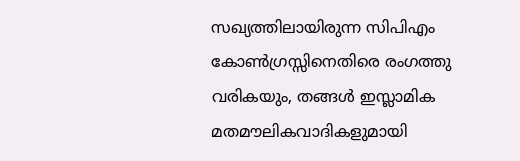സഖ്യത്തിലായിരുന്ന സിപിഎം കോണ്‍ഗ്രസ്സിനെതിരെ രംഗത്തു വരികയും, തങ്ങള്‍ ഇസ്ലാമിക മതമൗലികവാദികളുമായി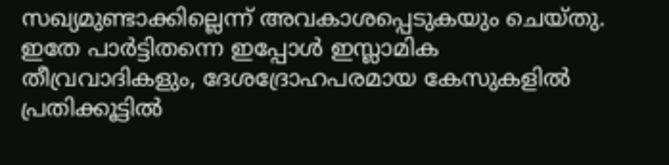സഖ്യമുണ്ടാക്കില്ലെന്ന് അവകാശപ്പെടുകയും ചെയ്തു. ഇതേ പാര്‍ട്ടിതന്നെ ഇപ്പോള്‍ ഇസ്ലാമിക തീവ്രവാദികളും, ദേശദ്രോഹപരമായ കേസുകളില്‍ പ്രതിക്കൂട്ടില്‍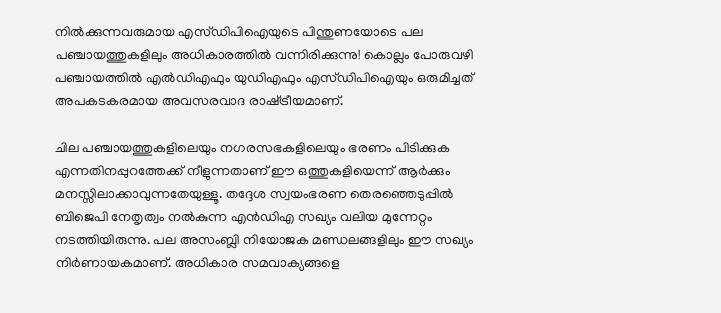നില്‍ക്കുന്നവരുമായ എസ്ഡിപിഐയുടെ പിന്തുണയോടെ പല പഞ്ചായത്തുകളിലും അധികാരത്തില്‍ വന്നിരിക്കുന്നു! കൊല്ലം പോരുവഴി പഞ്ചായത്തില്‍ എല്‍ഡിഎഫും യുഡിഎഫും എസ്ഡിപിഐയും ഒരുമിച്ചത് അപകടകരമായ അവസരവാദ രാഷ്‌ട്രീയമാണ്.

ചില പഞ്ചായത്തുകളിലെയും നഗരസഭകളിലെയും ഭരണം പിടിക്കുക എന്നതിനപ്പുറത്തേക്ക് നീളുന്നതാണ് ഈ ഒത്തുകളിയെന്ന് ആര്‍ക്കും മനസ്സിലാക്കാവുന്നതേയുള്ളൂ. തദ്ദേശ സ്വയംഭരണ തെരഞ്ഞെടുപ്പില്‍ ബിജെപി നേതൃത്വം നല്‍കുന്ന എന്‍ഡിഎ സഖ്യം വലിയ മുന്നേറ്റം നടത്തിയിരുന്നു. പല അസംബ്ലി നിയോജക മണ്ഡലങ്ങളിലും ഈ സഖ്യം നിര്‍ണായകമാണ്. അധികാര സമവാക്യങ്ങളെ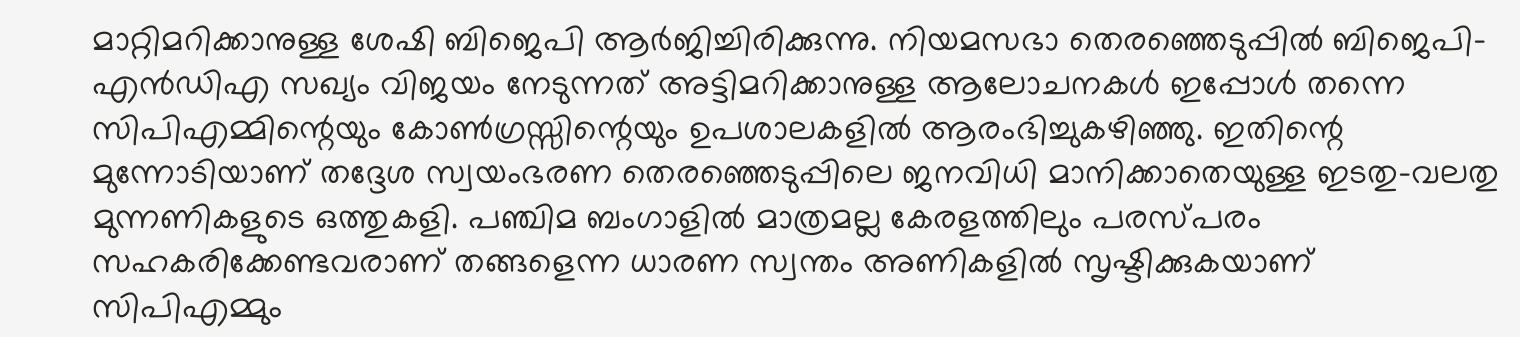മാറ്റിമറിക്കാനുള്ള ശേഷി ബിജെപി ആര്‍ജിച്ചിരിക്കുന്നു. നിയമസഭാ തെരഞ്ഞെടുപ്പില്‍ ബിജെപി-എന്‍ഡിഎ സഖ്യം വിജയം നേടുന്നത് അട്ടിമറിക്കാനുള്ള ആലോചനകള്‍ ഇപ്പോള്‍ തന്നെ സിപിഎമ്മിന്റെയും കോണ്‍ഗ്രസ്സിന്റെയും ഉപശാലകളില്‍ ആരംഭിച്ചുകഴിഞ്ഞു. ഇതിന്റെ മുന്നോടിയാണ് തദ്ദേശ സ്വയംഭരണ തെരഞ്ഞെടുപ്പിലെ ജനവിധി മാനിക്കാതെയുള്ള ഇടതു-വലതു മുന്നണികളുടെ ഒത്തുകളി. പഞ്ചിമ ബംഗാളില്‍ മാത്രമല്ല കേരളത്തിലും പരസ്പരം സഹകരിക്കേണ്ടവരാണ് തങ്ങളെന്ന ധാരണ സ്വന്തം അണികളില്‍ സൃഷ്ടിക്കുകയാണ് സിപിഎമ്മും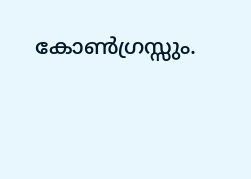കോണ്‍ഗ്രസ്സും.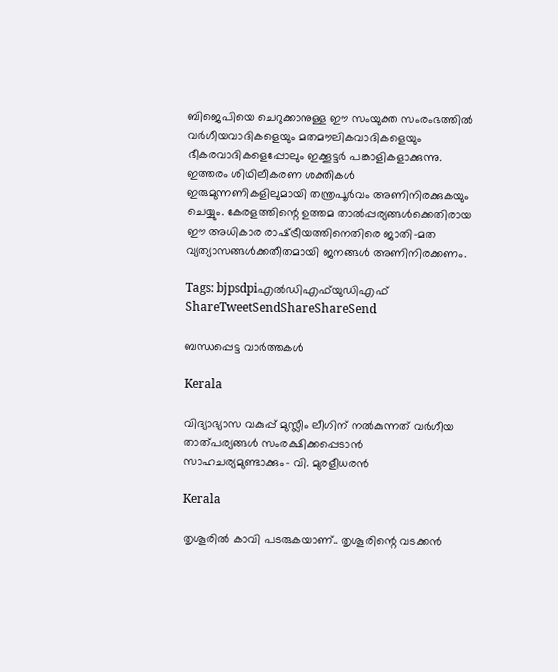ബിജെപിയെ ചെറുക്കാനുള്ള ഈ സംയുക്ത സംരംഭത്തില്‍ വര്‍ഗീയവാദികളെയും മതമൗലികവാദികളെയും ഭീകരവാദികളെപ്പോലും ഇക്കൂട്ടര്‍ പങ്കാളികളാക്കുന്നു. ഇത്തരം ശിഥിലീകരണ ശക്തികള്‍ ഇരുമുന്നണികളിലുമായി തന്ത്രപൂര്‍വം അണിനിരക്കുകയും ചെയ്യും. കേരളത്തിന്റെ ഉത്തമ താല്‍പ്പര്യങ്ങള്‍ക്കെതിരായ ഈ അധികാര രാഷ്‌ട്രീയത്തിനെതിരെ ജാതി-മത വ്യത്യാസങ്ങള്‍ക്കതീതമായി ജനങ്ങള്‍ അണിനിരക്കണം.

Tags: bjpsdpiഎല്‍ഡിഎഫ്‌യുഡിഎഫ്
ShareTweetSendShareShareSend

ബന്ധപ്പെട്ട വാര്‍ത്തകള്‍

Kerala

വിദ്യാഭ്യാസ വകുപ്പ് മുസ്ലീം ലീഗിന് നല്‍കുന്നത് വര്‍ഗീയ താത്പര്യങ്ങള്‍ സംരക്ഷിക്കപ്പെടാന്‍ സാഹചര്യമുണ്ടാക്കും- വി. മുരളീധരന്‍

Kerala

തൃശൂരില്‍ കാവി പടരുകയാണ്.. തൃശൂരിന്റെ വടക്കന്‍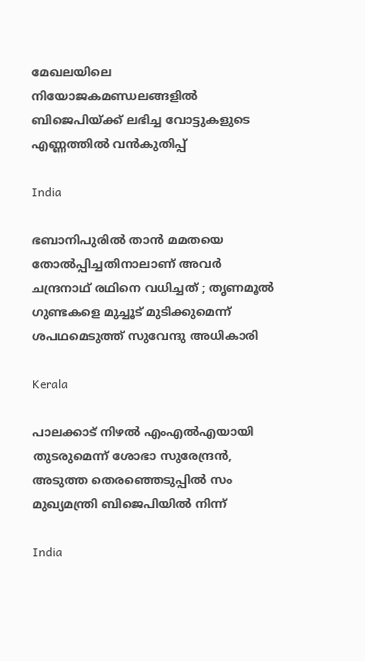മേഖലയിലെ നിയോജകമണ്ഡലങ്ങളില്‍ ബിജെപിയ്‌ക്ക് ലഭിച്ച വോട്ടുകളുടെ എണ്ണത്തില്‍ വന്‍കുതിപ്പ്

India

ഭബാനിപുരിൽ താൻ മമതയെ തോൽപ്പിച്ചതിനാലാണ് അവർ ചന്ദ്രനാഥ് രഥിനെ വധിച്ചത് ; തൃണമൂൽ ഗുണ്ടകളെ മുച്ചൂട് മുടിക്കുമെന്ന് ശപഥമെടുത്ത് സുവേന്ദു അധികാരി

Kerala

പാലക്കാട് നിഴല്‍ എംഎല്‍എയായി തുടരുമെന്ന് ശോഭാ സുരേന്ദ്രന്‍, അടുത്ത തെരഞ്ഞെടുപ്പില്‍ സം മുഖ്യമന്ത്രി ബിജെപിയില്‍ നിന്ന്

India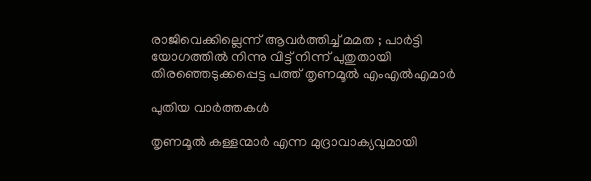രാജിവെക്കില്ലെന്ന് ആവർത്തിച്ച് മമത ; പാർട്ടി യോഗത്തിൽ നിന്നു വിട്ട് നിന്ന് പുതുതായി തിരഞ്ഞെടുക്കപ്പെട്ട പത്ത് തൃണമൂൽ എംഎൽഎമാർ

പുതിയ വാര്‍ത്തകള്‍

തൃണമൂല്‍ കള്ളന്മാര്‍ എന്ന മുദ്രാവാക്യവുമായി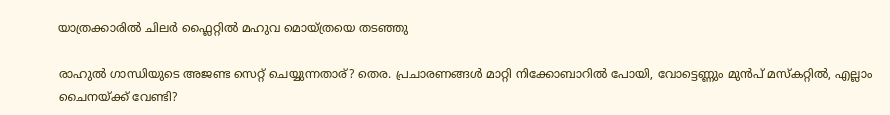യാത്രക്കാരില്‍ ചിലര്‍ ഫ്ലൈറ്റില്‍ മഹുവ മൊയ്ത്രയെ തടഞ്ഞു

രാഹുല്‍ ഗാന്ധിയുടെ അജണ്ട സെറ്റ് ചെയ്യുന്നതാര്? തെര. പ്രചാരണങ്ങള്‍ മാറ്റി നിക്കോബാറില്‍ പോയി, വോട്ടെണ്ണും മുന്‍പ് മസ്കറ്റില്‍, എല്ലാം ചൈനയ്‌ക്ക് വേണ്ടി?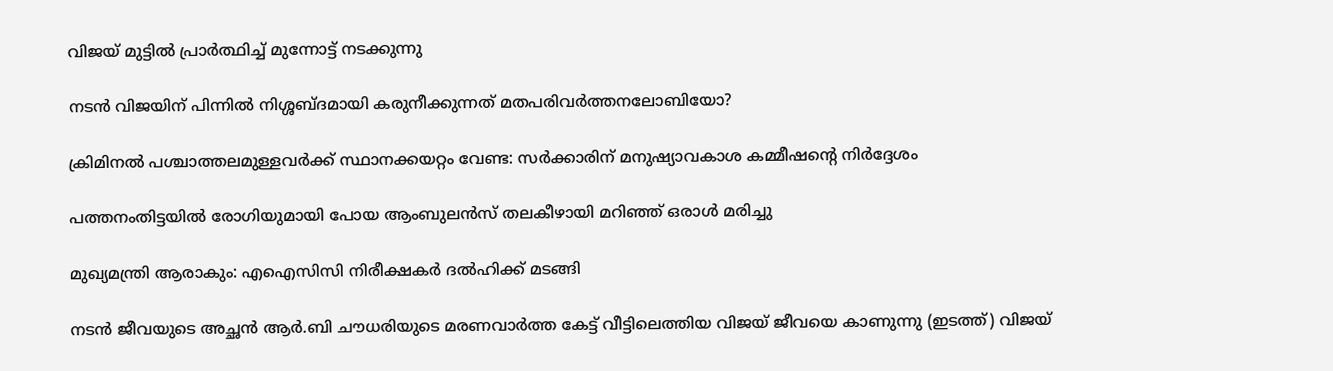വിജയ് മുട്ടില്‍ പ്രാര്‍ത്ഥിച്ച് മുന്നോട്ട് നടക്കുന്നു

നടന്‍ വിജയിന് പിന്നില്‍ നിശ്ശബ്ദമായി കരുനീക്കുന്നത് മതപരിവര്‍ത്തനലോബിയോ?

ക്രിമിനല്‍ പശ്ചാത്തലമുള്ളവര്‍ക്ക് സ്ഥാനക്കയറ്റം വേണ്ട: സര്‍ക്കാരിന് മനുഷ്യാവകാശ കമ്മീഷന്റെ നിര്‍ദ്ദേശം

പത്തനംതിട്ടയില്‍ രോഗിയുമായി പോയ ആംബുലന്‍സ് തലകീഴായി മറിഞ്ഞ് ഒരാള്‍ മരിച്ചു

മുഖ്യമന്ത്രി ആരാകും: എഐസിസി നിരീക്ഷകര്‍ ദല്‍ഹിക്ക് മടങ്ങി

നടന്‍ ജീവയുടെ അച്ഛന്‍ ആര്‍.ബി ചൗധരിയുടെ മരണവാര്‍ത്ത കേട്ട് വീട്ടിലെത്തിയ വിജയ് ജീവയെ കാണുന്നു (ഇടത്ത്) വിജയ്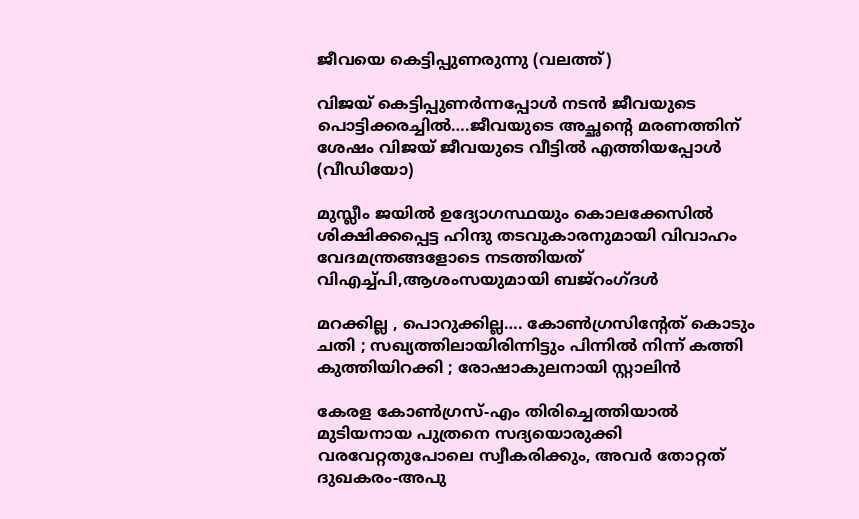ജീവയെ കെട്ടിപ്പുണരുന്നു (വലത്ത്)

വിജയ് കെട്ടിപ്പുണര്‍ന്നപ്പോള്‍ നടന്‍ ജീവയുടെ പൊട്ടിക്കരച്ചില്‍….ജീവയുടെ അച്ഛന്റെ മരണത്തിന് ശേഷം വിജയ് ജീവയുടെ വീട്ടില്‍ എത്തിയപ്പോള്‍ (വീഡിയോ)

മുസ്ലീം ജയില്‍ ഉദ്യോഗസ്ഥയും കൊലക്കേസില്‍ ശിക്ഷിക്കപ്പെട്ട ഹിന്ദു തടവുകാരനുമായി വിവാഹം വേദമന്ത്രങ്ങളോടെ നടത്തിയത് വിഎച്ച്പി,ആശംസയുമായി ബജ്‌റംഗ്ദള്‍

മറക്കില്ല , പൊറുക്കില്ല…. കോൺഗ്രസിൻ്റേത് കൊടും ചതി ; സഖ്യത്തിലായിരിന്നിട്ടും പിന്നിൽ നിന്ന് കത്തി കുത്തിയിറക്കി ; രോഷാകുലനായി സ്റ്റാലിൻ

കേരള കോണ്‍ഗ്രസ്-എം തിരിച്ചെത്തിയാല്‍ മുടിയനായ പുത്രനെ സദ്യയൊരുക്കി വരവേറ്റതുപോലെ സ്വീകരിക്കും, അവര്‍ തോറ്റത് ദുഖകരം-അപു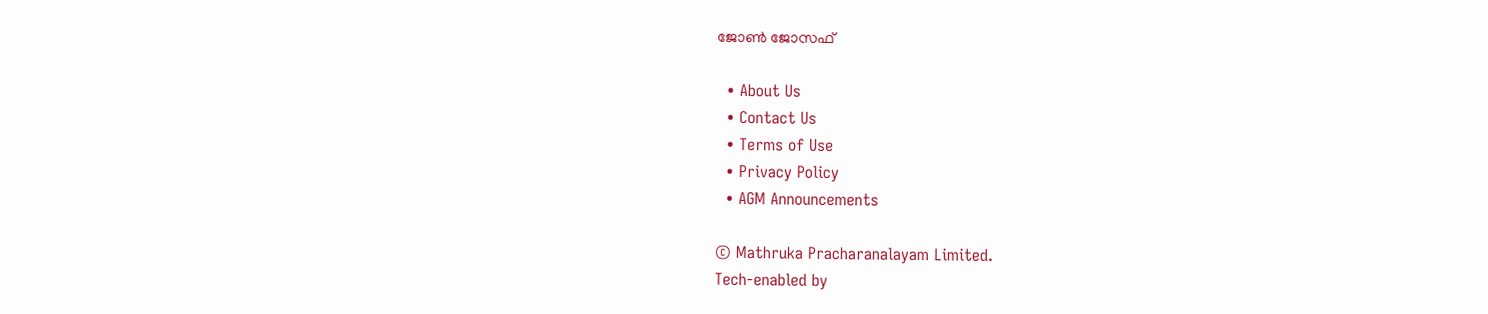ജോണ്‍ ജോസഫ്

  • About Us
  • Contact Us
  • Terms of Use
  • Privacy Policy
  • AGM Announcements

© Mathruka Pracharanalayam Limited.
Tech-enabled by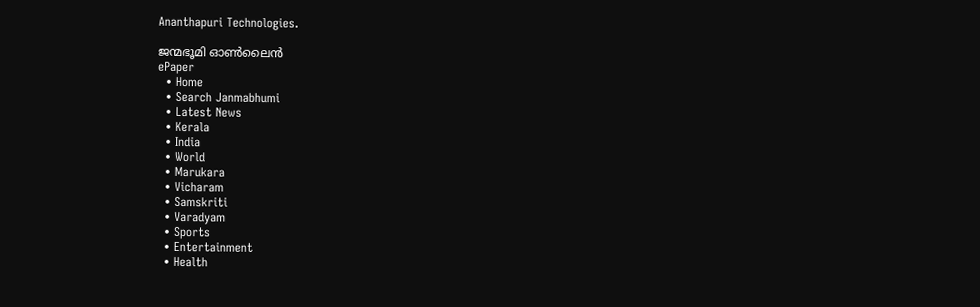Ananthapuri Technologies.

ജന്മഭൂമി ഓണ്‍ലൈന്‍
ePaper
  • Home
  • Search Janmabhumi
  • Latest News
  • Kerala
  • India
  • World
  • Marukara
  • Vicharam
  • Samskriti
  • Varadyam
  • Sports
  • Entertainment
  • Health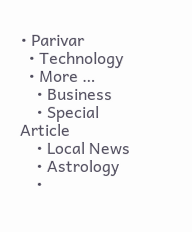• Parivar
  • Technology
  • More …
    • Business
    • Special Article
    • Local News
    • Astrology
    •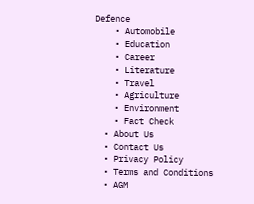Defence
    • Automobile
    • Education
    • Career
    • Literature
    • Travel
    • Agriculture
    • Environment
    • Fact Check
  • About Us
  • Contact Us
  • Privacy Policy
  • Terms and Conditions
  • AGM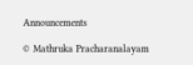Announcements

© Mathruka Pracharanalayam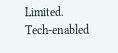Limited.
Tech-enabled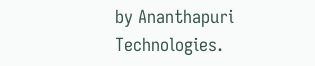by Ananthapuri Technologies.